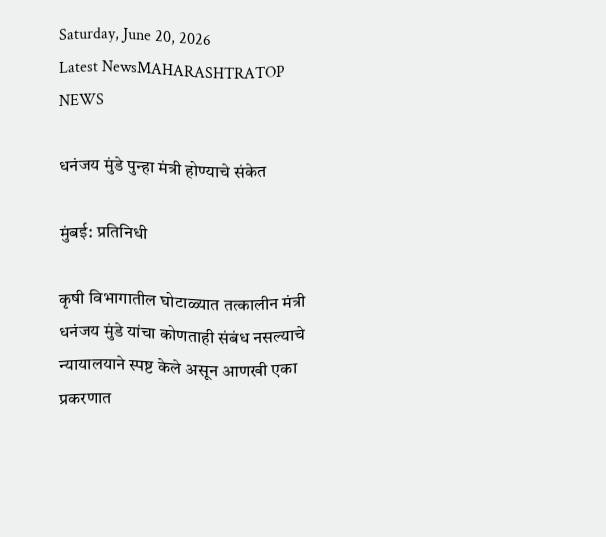Saturday, June 20, 2026
Latest NewsMAHARASHTRATOP NEWS

धनंजय मुंडे पुन्हा मंत्री होण्याचे संकेत

मुंबई: प्रतिनिधी

कृषी विभागातील घोटाळ्यात तत्कालीन मंत्री धनंजय मुंडे यांचा कोणताही संबंध नसल्याचे न्यायालयाने स्पष्ट केले असून आणखी एका प्रकरणात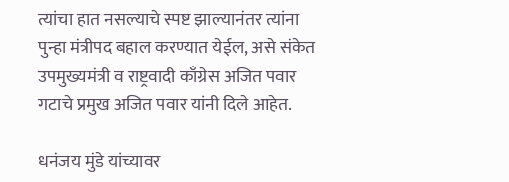त्यांचा हात नसल्याचे स्पष्ट झाल्यानंतर त्यांना पुन्हा मंत्रीपद बहाल करण्यात येईल, असे संकेत उपमुख्यमंत्री व राष्ट्रवादी काँग्रेस अजित पवार गटाचे प्रमुख अजित पवार यांनी दिले आहेत.

धनंजय मुंडे यांच्यावर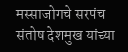मस्साजोगचे सरपंच  संतोष देशमुख यांच्या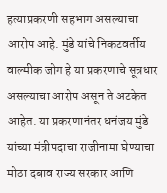हत्याप्रकरणी सहभाग असल्याचा आरोप आहे. मुंडे यांचे निकटवर्तीय वाल्मीक जोग हे या प्रकरणाचे सूत्रधार असल्याचा आरोप असून ते अटकेत आहेत. या प्रकरणानंतर धनंजय मुंडे यांच्या मंत्रीपदाचा राजीनामा घेण्याचा मोठा दबाव राज्य सरकार आणि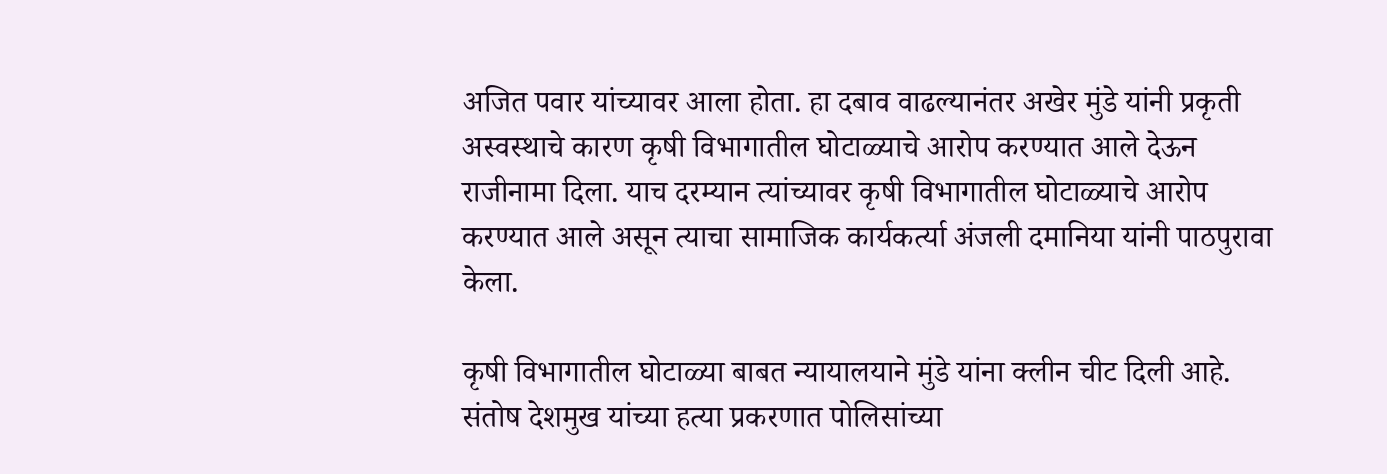अजित पवार यांच्यावर आला होता. हा दबाव वाढल्यानंतर अखेर मुंडे यांनी प्रकृती अस्वस्थाचे कारण कृषी विभागातील घोटाळ्याचे आरोप करण्यात आले देऊन राजीनामा दिला. याच दरम्यान त्यांच्यावर कृषी विभागातील घोटाळ्याचे आरोप करण्यात आले असून त्याचा सामाजिक कार्यकर्त्या अंजली दमानिया यांनी पाठपुरावा केला.

कृषी विभागातील घोटाळ्या बाबत न्यायालयाने मुंडे यांना क्लीन चीट दिली आहे. संतोष देशमुख यांच्या हत्या प्रकरणात पोलिसांच्या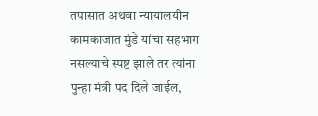तपासात अथवा न्यायालयीन कामकाजात मुंडे यांचा सहभाग नसल्याचे स्पष्ट झाले तर त्यांना पुन्हा मंत्री पद दिले जाईल,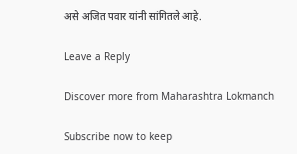असे अजित पवार यांनी सांगितले आहे.

Leave a Reply

Discover more from Maharashtra Lokmanch

Subscribe now to keep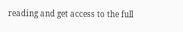reading and get access to the full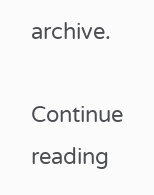archive.

Continue reading